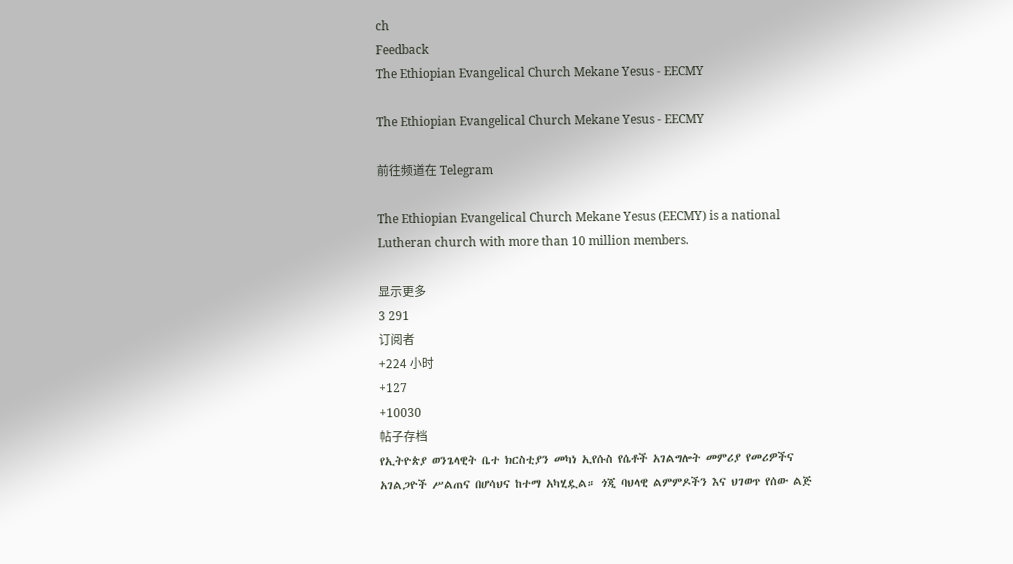ch
Feedback
The Ethiopian Evangelical Church Mekane Yesus - EECMY

The Ethiopian Evangelical Church Mekane Yesus - EECMY

前往频道在 Telegram

The Ethiopian Evangelical Church Mekane Yesus (EECMY) is a national Lutheran church with more than 10 million members.

显示更多
3 291
订阅者
+224 小时
+127
+10030
帖子存档
የኢትዮጵያ ወንጌላዊት ቤተ ክርስቲያን መካነ ኢየሱስ የሴቶች አገልግሎት መምሪያ የመሪዎችና አገልጋዮች ሥልጠና በሆሳህና ከተማ አካሂዷል። ጎጂ ባህላዊ ልምምዶችን እና ህገወጥ የሰው ልጅ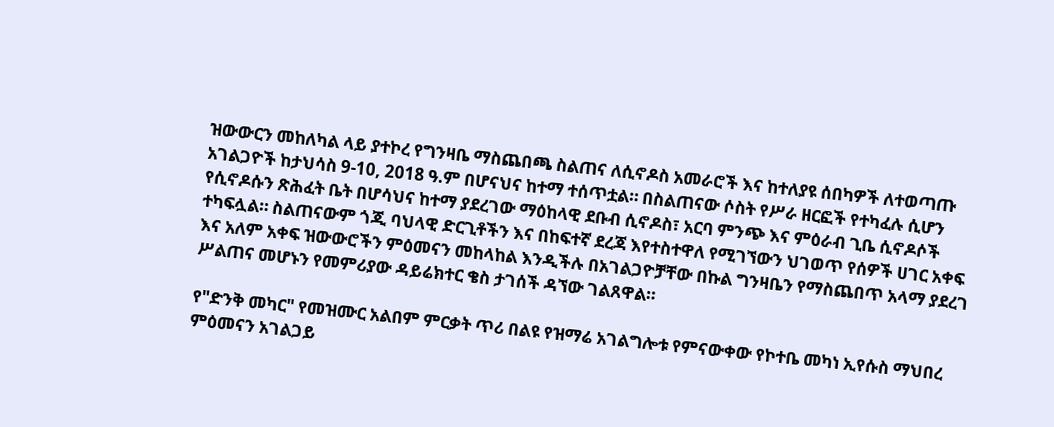ዝውውርን መከለካል ላይ ያተኮረ የግንዛቤ ማስጨበጫ ስልጠና ለሲኖዶስ አመራሮች እና ከተለያዩ ሰበካዎች ለተወጣጡ አገልጋዮች ከታህሳስ 9-10, 2018 ዓ.ም በሆናህና ከተማ ተሰጥቷል። በስልጠናው ሶስት የሥራ ዘርፎች የተካፈሉ ሲሆን የሲኖዶሱን ጽሕፈት ቤት በሆሳህና ከተማ ያደረገው ማዕከላዊ ደቡብ ሲኖዶስ፣ አርባ ምንጭ እና ምዕራብ ጊቤ ሲኖዶሶች ተካፍሏል። ስልጠናውም ጎጂ ባህላዊ ድርጊቶችን እና በከፍተኛ ደረጃ እየተስተዋለ የሚገኘውን ህገወጥ የሰዎች ሀገር አቀፍ እና አለም አቀፍ ዝውውሮችን ምዕመናን መከላከል እንዲችሉ በአገልጋዮቻቸው በኩል ግንዛቤን የማስጨበጥ አላማ ያደረገ ሥልጠና መሆኑን የመምሪያው ዳይሬክተር ቄስ ታገሰች ዳኘው ገልጸዋል።

የ"ድንቅ መካር" የመዝሙር አልበም ምርቃት ጥሪ በልዩ የዝማሬ አገልግሎቱ የምናውቀው የኮተቤ መካነ ኢየሱስ ማህበረ ምዕመናን አገልጋይ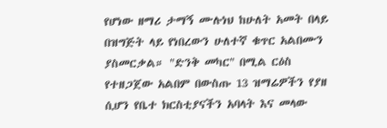የሆነው ዘማሪ ታማኝ ሙሉነህ ከሁለት አመት በላይ በዝግጅት ላይ የነበረውን ሁለተኛ ቁጥር አልበሙን ያስመርቃል። "ድንቅ መካር" በሚል ርዕስ የተዘጋጀው አልበም በውስጡ 13 ዝማሬዎችን የያዘ ሲሆን የቤተ ክርስቲያናችን አባላት እና መላው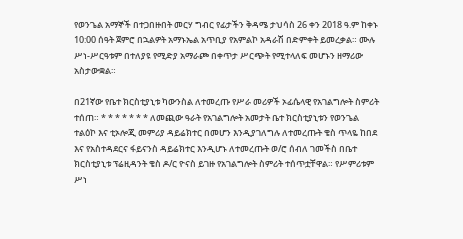የወንጌል አማኞች በተጋበዙበት መርሃ ግብር የፊታችን ቅዳሜ ታህሳስ 26 ቀን 2018 ዓ.ም ከቀኑ 10:00 ሰዓት ጀምሮ በኋልዎት አማኑኤል አጥቢያ የአምልኮ አዳራሽ በድምቀት ይመረቃል። ሙሉ ሥነ-ሥርዓቱም በተለያዩ የሚድያ አማራጮ በቀጥታ ሥርጭት የሚተላለፍ መሆኑን ዘማሪው አስታውቋል።

በ21ኛው የቤተ ክርስቲያኒቱ ካውንስል ለተመረጡ የሥራ መሪዎች ኦፊሴላዊ የአገልግሎት ስምሪት ተሰጠ። * * * * * * * ለመጪው ዓራት የአገልግሎት አመታት ቤተ ክርስቲያኒቱን የወንጌል ተልዕኮ እና ቲኦሎጂ መምሪያ ዳይሬክተር በመሆን እንዲያገለግሉ ለተመረጡት ቄስ ጥላዬ ከበደ እና የአስተዳደርና ፋይናንስ ዳይሬክተር እንዲሆኑ ለተመረጡት ወ/ሮ ሰብለ ገመችስ በቤተ ክርስቲያኒቱ ፕሬዚዳንት ቄስ ዶ/ር ዮናስ ይገዙ የአገልግሎት ስምሪት ተሰጥቷቸዋል። የሥምሪቱም ሥነ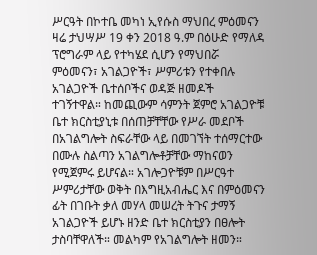ሥርዓት በኮተቤ መካነ ኢየሱስ ማህበረ ምዕመናን ዛሬ ታህሣሥ 19 ቀን 2018 ዓ.ም በዕሁድ የማለዳ ፕሮግራም ላይ የተካሄደ ሲሆን የማህበሯ ምዕመናን፣ አገልጋዮች፣ ሥምሪቱን የተቀበሉ አገልጋዮች ቤተሰቦችና ወዳጅ ዘመዶች ተገኝተዋል። ከመጪውም ሳምንት ጀምሮ አገልጋዮቹ ቤተ ክርስቲያኒቱ በሰጠቻቸቸው የሥራ መደቦች በአገልግሎት ስፍራቸው ላይ በመገኘት ተሰማርተው በሙሉ ስልጣን አገልግሎቶቻቸው ማከናወን የሚጀምሩ ይሆናል። አገሎጋዮቹም በሥርዓተ ሥምሪታቸው ወቅት በእግዚአብሔር እና በምዕመናን ፊት በገቡት ቃለ መሃላ መሠረት ትጉና ታማኝ አገልጋዮች ይሆኑ ዘንድ ቤተ ክርስቲያን በፀሎት ታስባቸዋለች። መልካም የአገልግሎት ዘመን።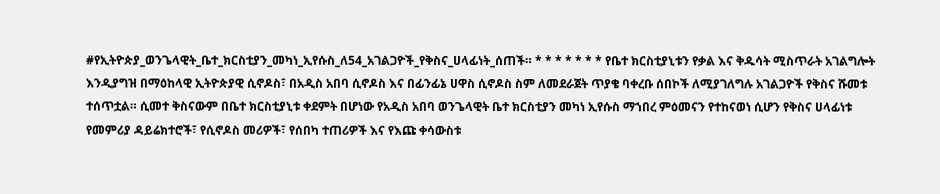#የኢትዮጵያ_ወንጌላዊት_ቤተ_ክርስቲያን_መካነ_ኢየሱስ_ለ54_አገልጋዮች_የቅስና_ሀላፊነት_ሰጠች። * * * * * * * የቤተ ክርስቲያኒቱን የቃል እና ቅዱሳት ሚስጥራት አገልግሎት እንዲያግዝ በማዕከላዊ ኢትዮጵያዊ ሲኖዶስ፣ በአዲስ አበባ ሲኖዶስ እና በፊንፊኔ ሀዋስ ሲኖዶስ ስም ለመደራጀት ጥያቄ ባቀረቡ ሰበኮች ለሚያገለግሉ አገልጋዮች የቅስና ሹመቱ ተሰጥቷል። ሲመተ ቅስናውም በቤተ ክርስቲያኒቱ ቀደምት በሆነው የአዲስ አበባ ወንጌላዊት ቤተ ክርስቲያን መካነ ኢየሱስ ማኀበረ ምዕመናን የተከናወነ ሲሆን የቅስና ሀላፊነቱ የመምሪያ ዳይሬክተሮች፣ የሲኖዶስ መሪዎች፣ የሰበካ ተጠሪዎች እና የእጩ ቀሳውስቱ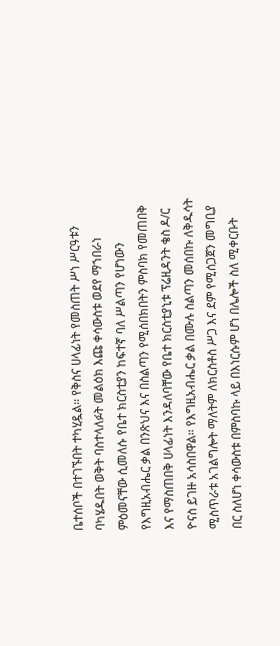ቤተሰቦች በተገኙበት ተካሂዷል። የቅስና ሀላፊነት የመስጠት ሥነ ሥርዓቱን ባካሄዱበት ወቅት ባስተላለፉት መልዕክ እጩ ቀሳውስቱ ወደየ ማኀበራነ ምዕመናቸው ሲመለሱ የቤተ ክርስቲያን ከፍተኛ ባለ ሥልጣን የሆነውን የእግዚአብሔር ቃል በንጽህና እና በስልጣን የሚሰበክበትን ምስባክ የመጠበቅ እና የማስጠበቅ ሀላፊነት እንዳለባቸው የቤተ ክርስቲያኒቱ ፕሬዚዳንት ቄስ ዶ/ር ዮናስ ይገዙ አሳስበዋል። የእግዚአብሔር ቃል በሙሉ ስልጣን መሰበኩ ለቅዱሳት ሚስጥራቱ አገልግሎት ማለትም ለክርስቶስ ሥጋ እና ደም የሚሰጋጀን መግቢያ በር ስለሆነ ቀሳውስቱ በምስባኩ ላይ በእነርሱም ሆነ በሌሎች ስለ ሚቀርቡት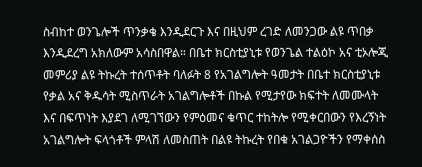ስብከተ ወንጌሎች ጥንቃቄ እንዲደርጉ እና በዚህም ረገድ ለመንጋው ልዩ ጥበቃ እንዲደረግ አክለውም አሳስበዋል። በቤተ ክርስቲያኒቱ የወንጌል ተልዕኮ አና ቲኦሎጂ መምሪያ ልዩ ትኩረት ተሰጥቶት ባለፉት 8 የአገልግሎት ዓመታት በቤተ ክርስቲያኒቱ የቃል አና ቅዱሳት ሚስጥራት አገልግሎቶች በኩል የሚታየው ክፍተት ለመሙላት እና በፍጥነት እያደገ ለሚገኘውን የምዕመና ቁጥር ተከትሎ የሚቀርበውን የእረኝነት አገልግሎት ፍላጎቶች ምላሽ ለመስጠት በልዩ ትኩረት የበቁ አገልጋዮችን የማቀሰስ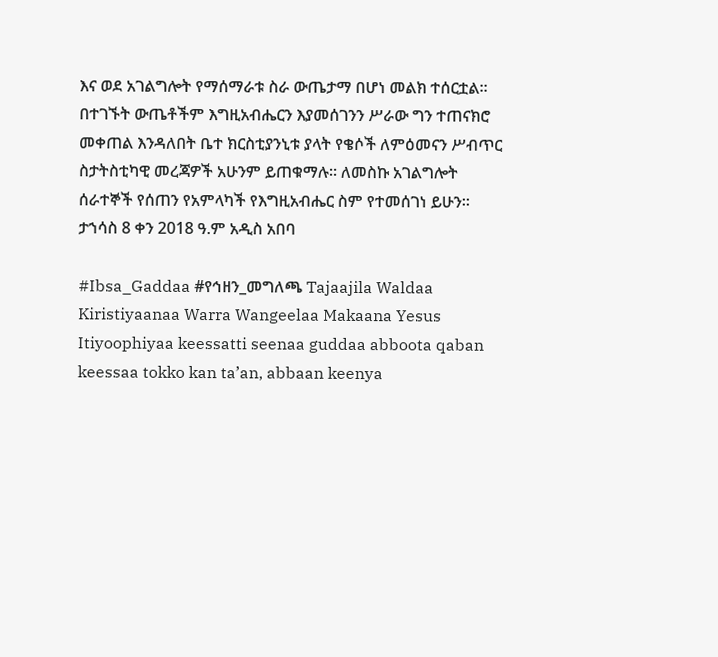እና ወደ አገልግሎት የማሰማራቱ ስራ ውጤታማ በሆነ መልክ ተሰርቷል። በተገኙት ውጤቶችም እግዚአብሔርን እያመሰገንን ሥራው ግን ተጠናክሮ መቀጠል እንዳለበት ቤተ ክርስቲያንኒቱ ያላት የቄሶች ለምዕመናን ሥብጥር ስታትስቲካዊ መረጃዎች አሁንም ይጠቁማሉ። ለመስኩ አገልግሎት ሰራተኞች የሰጠን የአምላካች የእግዚአብሔር ስም የተመሰገነ ይሁን። ታኀሳስ 8 ቀን 2018 ዓ.ም አዲስ አበባ

#Ibsa_Gaddaa #የኅዘን_መግለጫ Tajaajila Waldaa Kiristiyaanaa Warra Wangeelaa Makaana Yesus Itiyoophiyaa keessatti seenaa guddaa abboota qaban keessaa tokko kan ta’an, abbaan keenya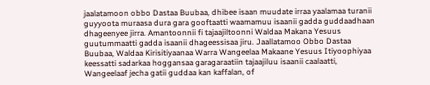jaalatamoon obbo Dastaa Buubaa, dhibee isaan muudate irraa yaalamaa turanii guyyoota muraasa dura gara gooftaatti waamamuu isaanii gadda guddaadhaan dhageenyee jirra. Amantoonnii fi tajaajiltoonni Waldaa Makana Yesuus guutummaatti gadda isaanii dhageessisaa jiru. Jaallatamoo Obbo Dastaa Buubaa, Waldaa Kirisitiyaanaa Warra Wangeelaa Makaane Yesuus Itiyoophiyaa keessatti sadarkaa hoggansaa garagaraatiin tajaajiluu isaanii caalaatti, Wangeelaaf jecha gatii guddaa kan kaffalan, of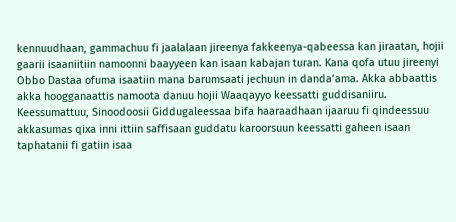kennuudhaan, gammachuu fi jaalalaan jireenya fakkeenya-qabeessa kan jiraatan, hojii gaarii isaaniitiin namoonni baayyeen kan isaan kabajan turan. Kana qofa utuu jireenyi Obbo Dastaa ofuma isaatiin mana barumsaati jechuun in danda’ama. Akka abbaattis akka hoogganaattis namoota danuu hojii Waaqayyo keessatti guddisaniiru. Keessumattuu, Sinoodoosii Giddugaleessaa bifa haaraadhaan ijaaruu fi qindeessuu akkasumas qixa inni ittiin saffisaan guddatu karoorsuun keessatti gaheen isaan taphatanii fi gatiin isaa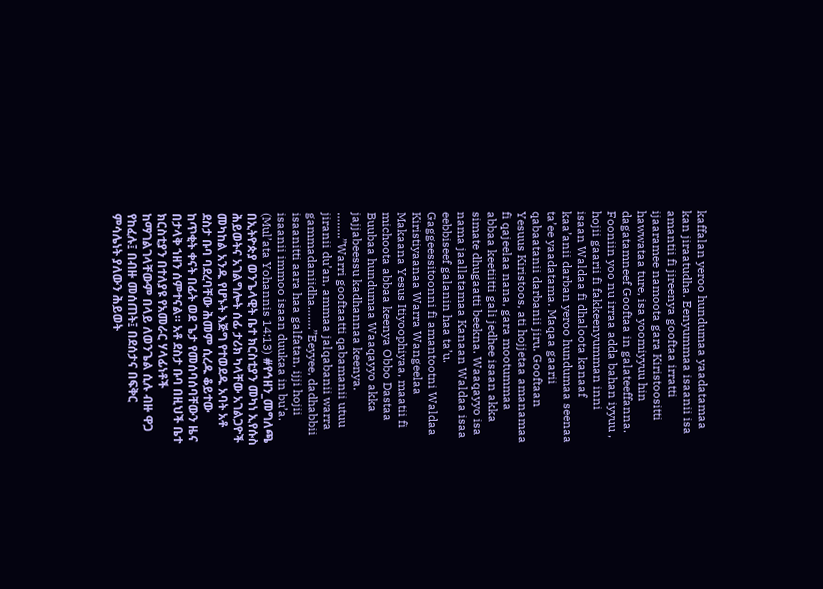kaffalan yeroo hundumaa yaadatamaa kan jiraatudha. Eenyummaa isaanii isa amantii fi jireenya gooftaa irratti ijaaramee namoota gara Kiristoositti hawwataa ture, isa yoomiyyuu hin dagatamneef Gooftaa in galateeffanna. Fooniin yoo nu irraa adda bahan iyyuu , hojii gaarii fi fakkeenyumman inni isaan Waldaa fi dhaloota kanaaf kaa’anii darban yeroo hundumaa seenaa ta’ee yaadatama. Maqaa gaarii qabaatanii darbanii jiru. Gooftaan Yesuus Kiristoos, ati hojjetaa amanamaa fi qajeelaa nana, gara mootummaa abbaa keetiitti gali jedhee isaan akka simate dhugaatti beekna. Waaqayyo isa nama jaallatamaa Kanaan Waldaa isaa eebbiseef galanin haa ta’u. Gaggeessitoonni fi amantootni Waldaa Kiristiyaanaa Warra Wangeelaa Makaana Yesus Itiyoophiyaa, maatii fi michoota abbaa keenya Obbo Dastaa Buubaa hundumaa Waaqayyo akka jajjabeessu kadhannaa keenya. ……..”Warri gooftaatti qabamanii utuu jiranii du’an, ammaa jalqabanii warra gammadaniidha…….”Eeyyee, dadhabbii isaanitti aara haa galfatan, ijji hojii isaanii immoo isaan duukaa in bu’a. (Mul’ata Yohannis 14:13) #የኅዘን_መግለጫ በኢትዮጵያ ወንጌላዊት ቤተ ክርስቲያን መካነ ኢየሱስ ሕይወትና አገልግሎት ሰፊ ታሪክ ካላቸው አገልጋዮች መካከል አንዱ የሆኑት እጅግ የተወደዱ አባት አቶ ደስታ ቡባ ባደረባቸው ሕመም ሲረዱ ቆይተው ከጥቂት ቀናት በፊት ወደ ጌታ የመሰባሰባቸውን ዜና በታላቅ ኀዘን ሰምተናል። አቶ ደስታ ቡባ በዚህች ቤተ ክርስቲያን በተለያዩ የአመራር ሃላፊነቶች ከማገልገላቸውም በላይ ለወንጌል ሲሉ ብዙ ዋጋ የከፈሉ፤ በብዙ መሰጠት፤ በደሰታና በፍቅር ምሳሌነት ያለውን ሕይወት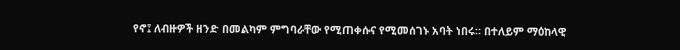የኖ፤ ለብዙዎች ዘንድ በመልካም ምግባራቸው የሚጠቀሱና የሚመሰገኑ አባት ነበሩ። በተለይም ማዕከላዊ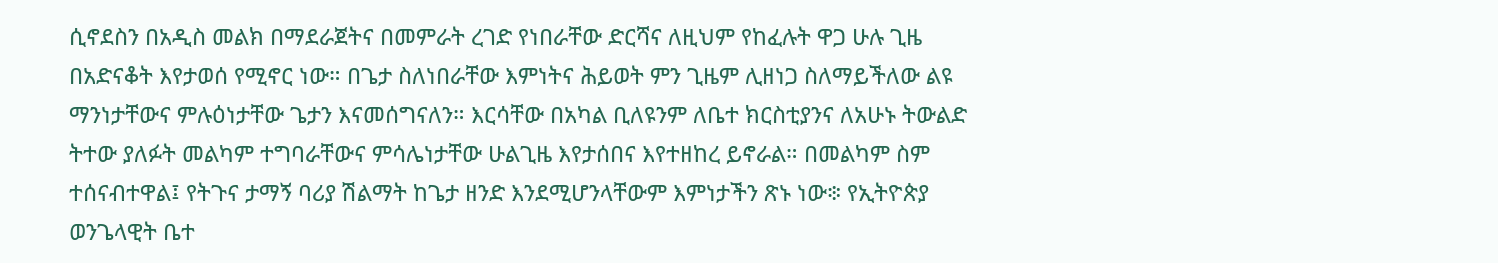ሲኖደስን በአዲስ መልክ በማደራጀትና በመምራት ረገድ የነበራቸው ድርሻና ለዚህም የከፈሉት ዋጋ ሁሉ ጊዜ በአድናቆት እየታወሰ የሚኖር ነው። በጌታ ስለነበራቸው እምነትና ሕይወት ምን ጊዜም ሊዘነጋ ስለማይችለው ልዩ ማንነታቸውና ምሉዕነታቸው ጌታን እናመሰግናለን። እርሳቸው በአካል ቢለዩንም ለቤተ ክርስቲያንና ለአሁኑ ትውልድ ትተው ያለፉት መልካም ተግባራቸውና ምሳሌነታቸው ሁልጊዜ እየታሰበና እየተዘከረ ይኖራል። በመልካም ስም ተሰናብተዋል፤ የትጉና ታማኝ ባሪያ ሽልማት ከጌታ ዘንድ እንደሚሆንላቸውም እምነታችን ጽኑ ነው፨ የኢትዮጵያ ወንጌላዊት ቤተ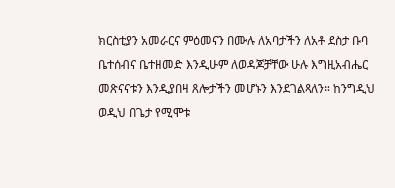ክርስቲያን አመራርና ምዕመናን በሙሉ ለአባታችን ለአቶ ደስታ ቡባ ቤተሰብና ቤተዘመድ እንዲሁም ለወዳጆቻቸው ሁሉ እግዚአብሔር መጽናናቱን እንዲያበዛ ጸሎታችን መሆኑን እንደገልጻለን። ከንግዲህ ወዲህ በጌታ የሚሞቱ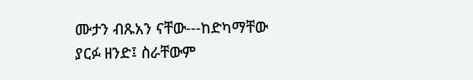ሙታን ብጹአን ናቸው---ከድካማቸው ያርፉ ዘንድ፤ ስራቸውም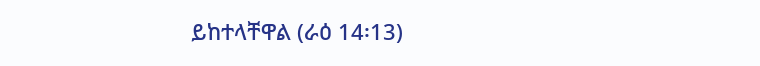ይከተላቸዋል (ራዕ 14፡13)